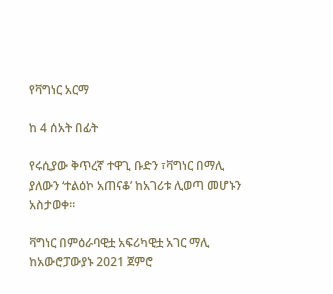የቫግነር አርማ

ከ 4 ሰአት በፊት

የሩሲያው ቅጥረኛ ተዋጊ ቡድን ፣ቫግነር በማሊ ያለውን ‘ተልዕኮ አጠናቆ’ ከአገሪቱ ሊወጣ መሆኑን አስታወቀ።

ቫግነር በምዕራባዊቷ አፍሪካዊቷ አገር ማሊ ከአውሮፓውያኑ 2021 ጀምሮ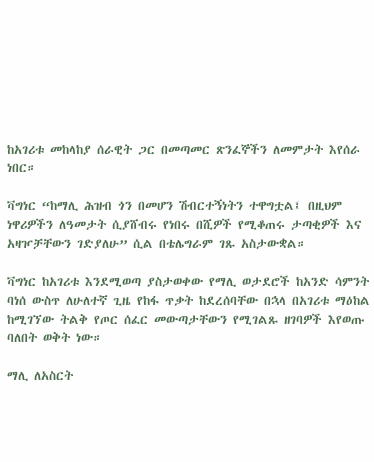ከአገሪቱ መከላከያ ሰራዊት ጋር በመጣመር ጽንፈኞችን ለመምታት እየሰራ ነበር።

ቫግነር “ከማሊ ሕዝብ ጎን በመሆን ሽብርተኝነትን ተዋግቷል፤ በዚህም ነዋሪዎችን ለዓመታት ሲያሸብሩ የነበሩ በሺዎች የሚቆጠሩ ታጣቂዎች እና አዛዦቻቸውን ገድያለሁ” ሲል በቴሌግራም ገጹ አስታውቋል።

ቫግነር ከአገሪቱ እንደሚወጣ ያስታወቀው የማሊ ወታደሮች ከአንድ ሳምንት ባነሰ ውስጥ ለሁለተኛ ጊዜ የከፋ ጥቃት ከደረሰባቸው በኋላ በአገሪቱ ማዕከል ከሚገኘው ትልቅ የጦር ሰፈር መውጣታቸውን የሚገልጹ ዘገባዎች እየወጡ ባለበት ወቅት ነው።

ማሊ ለአስርት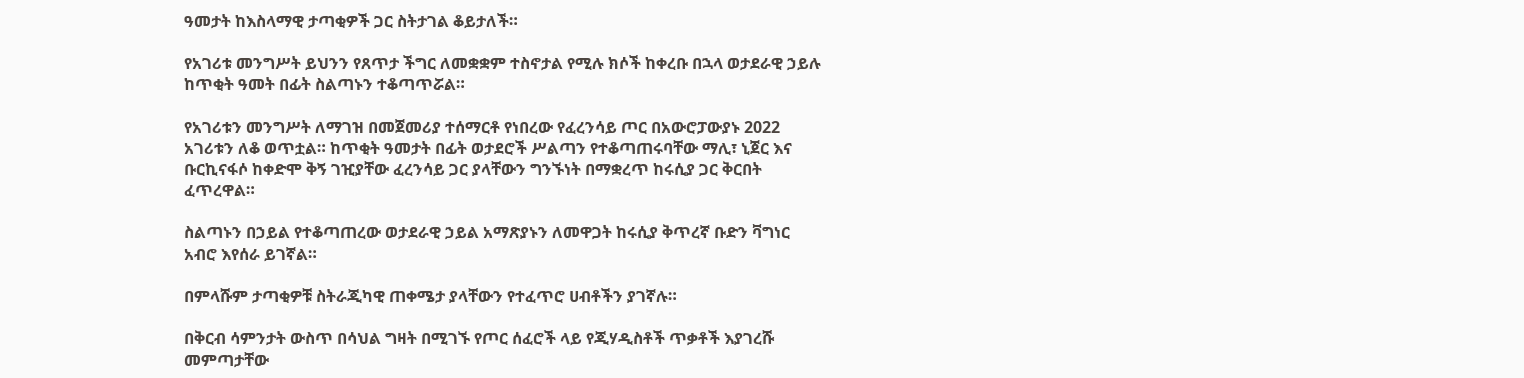ዓመታት ከእስላማዊ ታጣቂዎች ጋር ስትታገል ቆይታለች።

የአገሪቱ መንግሥት ይህንን የጸጥታ ችግር ለመቋቋም ተስኖታል የሚሉ ክሶች ከቀረቡ በኋላ ወታደራዊ ኃይሉ ከጥቂት ዓመት በፊት ስልጣኑን ተቆጣጥሯል።

የአገሪቱን መንግሥት ለማገዝ በመጀመሪያ ተሰማርቶ የነበረው የፈረንሳይ ጦር በአውሮፓውያኑ 2022 አገሪቱን ለቆ ወጥቷል። ከጥቂት ዓመታት በፊት ወታደሮች ሥልጣን የተቆጣጠሩባቸው ማሊ፣ ኒጀር እና ቡርኪናፋሶ ከቀድሞ ቅኝ ገዢያቸው ፈረንሳይ ጋር ያላቸውን ግንኙነት በማቋረጥ ከሩሲያ ጋር ቅርበት ፈጥረዋል።

ስልጣኑን በኃይል የተቆጣጠረው ወታደራዊ ኃይል አማጽያኑን ለመዋጋት ከሩሲያ ቅጥረኛ ቡድን ቫግነር አብሮ እየሰራ ይገኛል።

በምላሹም ታጣቂዎቹ ስትራጂካዊ ጠቀሜታ ያላቸውን የተፈጥሮ ሀብቶችን ያገኛሉ።

በቅርብ ሳምንታት ውስጥ በሳህል ግዛት በሚገኙ የጦር ሰፈሮች ላይ የጂሃዲስቶች ጥቃቶች እያገረሹ መምጣታቸው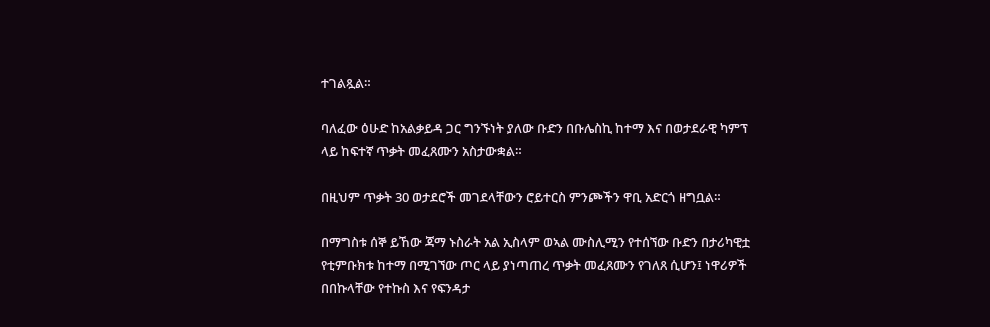ተገልጿል።

ባለፈው ዕሁድ ከአልቃይዳ ጋር ግንኙነት ያለው ቡድን በቡሌስኪ ከተማ እና በወታደራዊ ካምፕ ላይ ከፍተኛ ጥቃት መፈጸሙን አስታውቋል።

በዚህም ጥቃት 30 ወታደሮች መገደላቸውን ሮይተርስ ምንጮችን ዋቢ አድርጎ ዘግቧል።

በማግስቱ ሰኞ ይኸው ጃማ ኑስራት አል ኢስላም ወኣል ሙስሊሚን የተሰኘው ቡድን በታሪካዊቷ የቲምቡክቱ ከተማ በሚገኘው ጦር ላይ ያነጣጠረ ጥቃት መፈጸሙን የገለጸ ሲሆን፤ ነዋሪዎች በበኩላቸው የተኩስ እና የፍንዳታ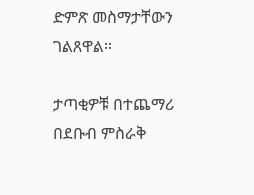ድምጽ መስማታቸውን ገልጸዋል።

ታጣቂዎቹ በተጨማሪ በደቡብ ምስራቅ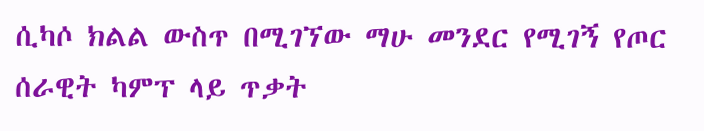ሲካሶ ክልል ውስጥ በሚገኘው ማሁ መንደር የሚገኝ የጦር ሰራዊት ካምፕ ላይ ጥቃት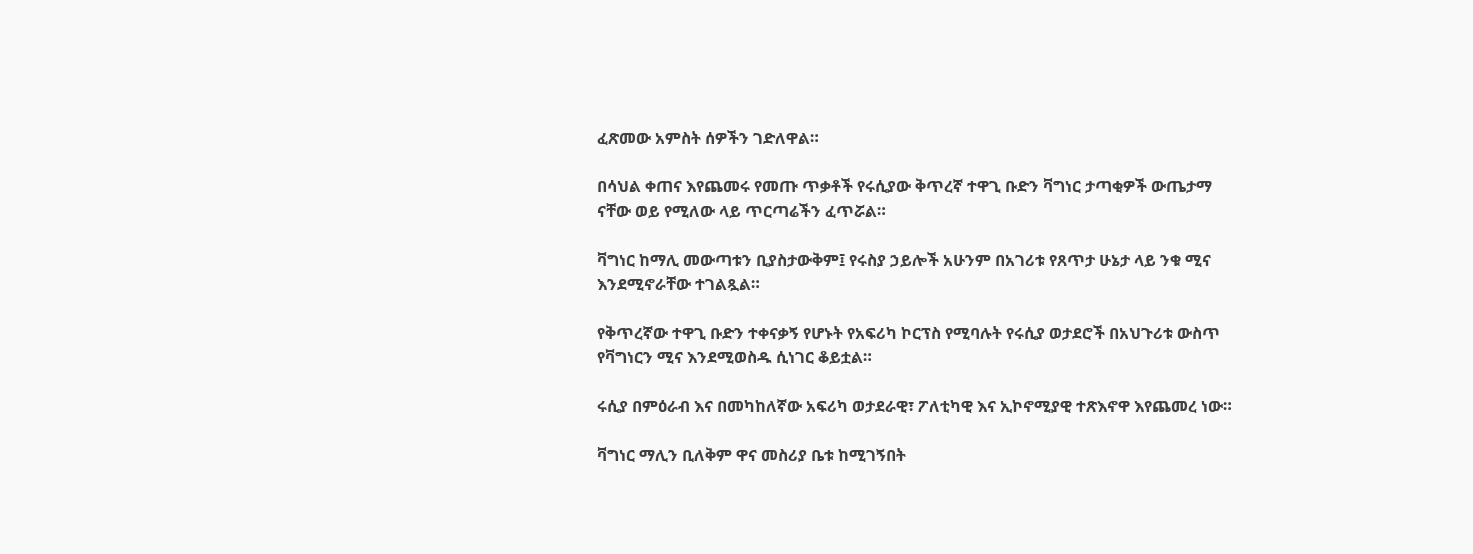ፈጽመው አምስት ሰዎችን ገድለዋል።

በሳህል ቀጠና እየጨመሩ የመጡ ጥቃቶች የሩሲያው ቅጥረኛ ተዋጊ ቡድን ቫግነር ታጣቂዎች ውጤታማ ናቸው ወይ የሚለው ላይ ጥርጣሬችን ፈጥሯል።

ቫግነር ከማሊ መውጣቱን ቢያስታውቅም፤ የሩስያ ኃይሎች አሁንም በአገሪቱ የጸጥታ ሁኔታ ላይ ንቁ ሚና እንደሚኖራቸው ተገልጿል።

የቅጥረኛው ተዋጊ ቡድን ተቀናቃኝ የሆኑት የአፍሪካ ኮርፕስ የሚባሉት የሩሲያ ወታደሮች በአህጉሪቱ ውስጥ የቫግነርን ሚና እንደሚወስዱ ሲነገር ቆይቷል።

ሩሲያ በምዕራብ እና በመካከለኛው አፍሪካ ወታደራዊ፣ ፖለቲካዊ እና ኢኮኖሚያዊ ተጽእኖዋ እየጨመረ ነው።

ቫግነር ማሊን ቢለቅም ዋና መስሪያ ቤቱ ከሚገኝበት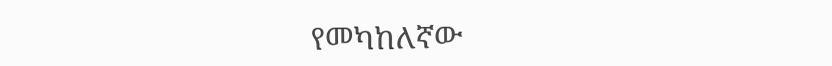የመካከለኛው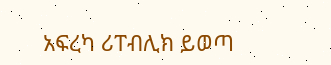አፍረካ ሪፐብሊክ ይወጣ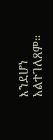እንደሆነ አልተገለጸም።